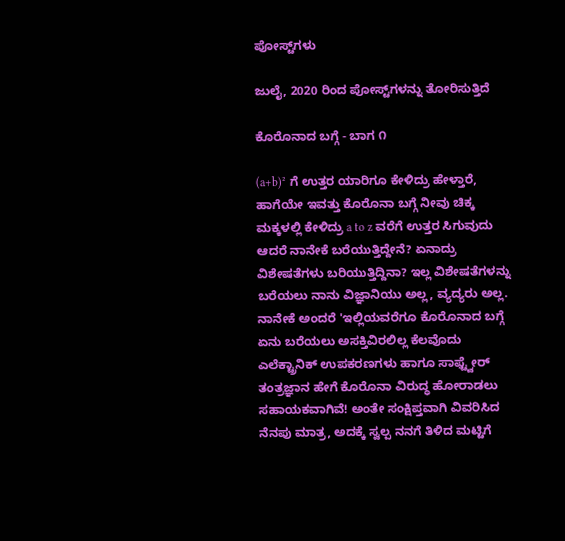ಪೋಸ್ಟ್‌ಗಳು

ಜುಲೈ, 2020 ರಿಂದ ಪೋಸ್ಟ್‌ಗಳನ್ನು ತೋರಿಸುತ್ತಿದೆ

ಕೊರೊನಾದ ಬಗ್ಗೆ - ಬಾಗ ೧

(a+b)² ಗೆ ಉತ್ತರ ಯಾರಿಗೂ ಕೇಳಿದ್ರು ಹೇಳ್ತಾರೆ, ಹಾಗೆಯೇ ಇವತ್ತು ಕೊರೊನಾ ಬಗ್ಗೆ ನೀವು ಚಿಕ್ಕ ಮಕ್ಕಳಲ್ಲಿ ಕೇಳಿದ್ರು a to z ವರೆಗೆ ಉತ್ತರ ಸಿಗುವುದು ಆದರೆ ನಾನೇಕೆ ಬರೆಯುತ್ತಿದ್ದೇನೆ? ಏನಾದ್ರು ವಿಶೇಷತೆಗಳು ಬರಿಯುತ್ತಿದ್ದಿನಾ? ಇಲ್ಲ ವಿಶೇಷತೆಗಳನ್ನು ಬರೆಯಲು ನಾನು ವಿಜ್ಞಾನಿಯು ಅಲ್ಲ, ವ್ಯದ್ಯರು ಅಲ್ಲ. ನಾನೇಕೆ ಅಂದರೆ 'ಇಲ್ಲಿಯವರೆಗೂ ಕೊರೊನಾದ ಬಗ್ಗೆ ಏನು ಬರೆಯಲು ಅಸಕ್ತಿವಿರಲಿಲ್ಲ ಕೆಲವೊದು ಎಲೆಕ್ಟ್ರಾನಿಕ್ ಉಪಕರಣಗಳು ಹಾಗೂ ಸಾಫ್ಟ್ವೇರ್ ತಂತ್ರಜ್ಞಾನ ಹೇಗೆ ಕೊರೊನಾ ವಿರುದ್ಧ ಹೋರಾಡಲು ಸಹಾಯಕವಾಗಿವೆ! ಅಂತೇ ಸಂಕ್ಷಿಪ್ತವಾಗಿ ವಿವರಿಸಿದ ನೆನಪು ಮಾತ್ರ, ಅದಕ್ಕೆ ಸ್ವಲ್ಪ ನನಗೆ ತಿಳಿದ ಮಟ್ಟಿಗೆ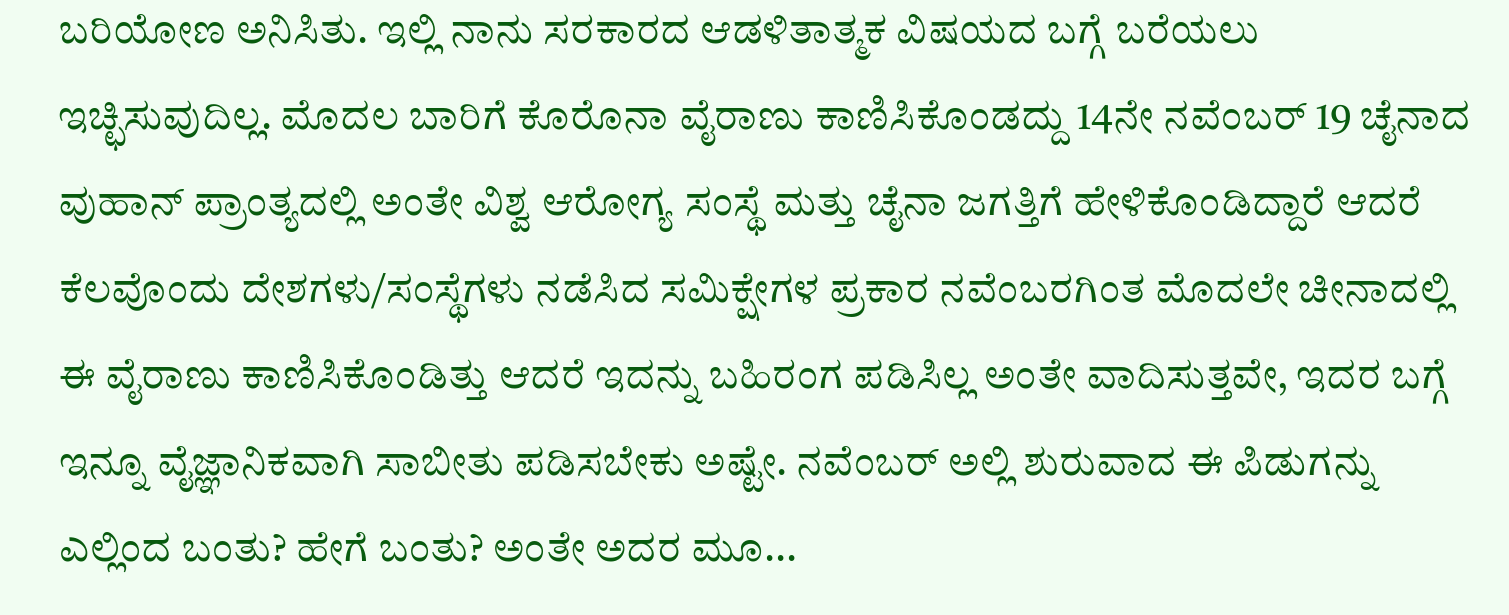ಬರಿಯೋಣ ಅನಿಸಿತು. ಇಲ್ಲಿ ನಾನು ಸರಕಾರದ ಆಡಳಿತಾತ್ಮಕ ವಿಷಯದ ಬಗ್ಗೆ ಬರೆಯಲು ಇಚ್ಛಿಸುವುದಿಲ್ಲ. ಮೊದಲ ಬಾರಿಗೆ ಕೊರೊನಾ ವೈರಾಣು ಕಾಣಿಸಿಕೊಂಡದ್ದು 14ನೇ ನವೆಂಬರ್ 19 ಚೈನಾದ ವುಹಾನ್ ಪ್ರಾಂತ್ಯದಲ್ಲಿ ಅಂತೇ ವಿಶ್ವ ಆರೋಗ್ಯ ಸಂಸ್ಥೆ ಮತ್ತು ಚೈನಾ ಜಗತ್ತಿಗೆ ಹೇಳಿಕೊಂಡಿದ್ದಾರೆ ಆದರೆ ಕೆಲವೊಂದು ದೇಶಗಳು/ಸಂಸ್ಥೆಗಳು ನಡೆಸಿದ ಸಮಿಕ್ಷೇಗಳ ಪ್ರಕಾರ ನವೆಂಬರಗಿಂತ ಮೊದಲೇ ಚೀನಾದಲ್ಲಿ ಈ ವೈರಾಣು ಕಾಣಿಸಿಕೊಂಡಿತ್ತು ಆದರೆ ಇದನ್ನು ಬಹಿರಂಗ ಪಡಿಸಿಲ್ಲ ಅಂತೇ ವಾದಿಸುತ್ತವೇ, ಇದರ ಬಗ್ಗೆ ಇನ್ನೂ ವೈಜ್ಞಾನಿಕವಾಗಿ ಸಾಬೀತು ಪಡಿಸಬೇಕು ಅಷ್ಟೇ. ನವೆಂಬರ್ ಅಲ್ಲಿ ಶುರುವಾದ ಈ ಪಿಡುಗನ್ನು ಎಲ್ಲಿಂದ ಬಂತು? ಹೇಗೆ ಬಂತು? ಅಂತೇ ಅದರ ಮೂ...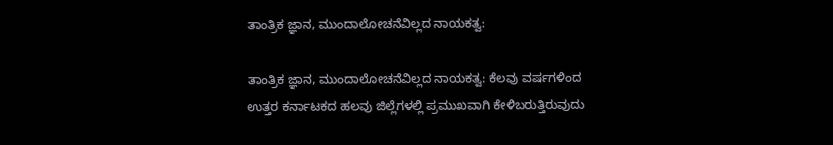ತಾಂತ್ರಿಕ ಜ್ಞಾನ, ಮುಂದಾಲೋಚನೆವಿಲ್ಲದ ನಾಯಕತ್ವ:

ತಾಂತ್ರಿಕ ಜ್ಞಾನ, ಮುಂದಾಲೋಚನೆವಿಲ್ಲದ ನಾಯಕತ್ವ: ಕೆಲವು ವರ್ಷಗಳಿಂದ ಉತ್ತರ ಕರ್ನಾಟಕದ ಹಲವು ಜಿಲ್ಲೆಗಳಲ್ಲಿ ಪ್ರಮುಖವಾಗಿ ಕೇಳಿಬರುತ್ತಿರುವುದು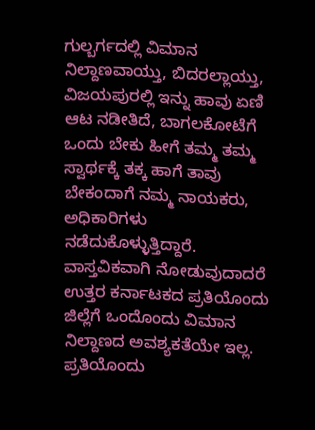ಗುಲ್ಬರ್ಗದಲ್ಲಿ ವಿಮಾನ ನಿಲ್ದಾಣವಾಯ್ತು, ಬಿದರಲ್ಲಾಯ್ತು, ವಿಜಯಪುರಲ್ಲಿ ಇನ್ನು ಹಾವು ಏಣಿ ಆಟ ನಡೀತಿದೆ, ಬಾಗಲಕೋಟೆಗೆ ಒಂದು ಬೇಕು ಹೀಗೆ ತಮ್ಮ ತಮ್ಮ ಸ್ವಾರ್ಥಕ್ಕೆ ತಕ್ಕ ಹಾಗೆ ತಾವು ಬೇಕಂದಾಗೆ ನಮ್ಮ ನಾಯಕರು, ಅಧಿಕಾರಿಗಳು ನಡೆದುಕೊಳ್ಳುತ್ತಿದ್ದಾರೆ. ವಾಸ್ತವಿಕವಾಗಿ ನೋಡುವುದಾದರೆ ಉತ್ತರ ಕರ್ನಾಟಕದ ಪ್ರತಿಯೊಂದು ಜಿಲ್ಲೆಗೆ ಒಂದೊಂದು ವಿಮಾನ ನಿಲ್ದಾಣದ ಅವಶ್ಯಕತೆಯೇ ಇಲ್ಲ. ಪ್ರತಿಯೊಂದು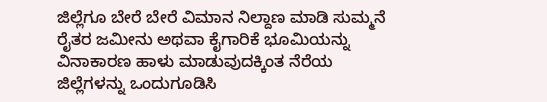ಜಿಲ್ಲೆಗೂ ಬೇರೆ ಬೇರೆ ವಿಮಾನ ನಿಲ್ದಾಣ ಮಾಡಿ ಸುಮ್ಮನೆ ರೈತರ ಜಮೀನು ಅಥವಾ ಕೈಗಾರಿಕೆ ಭೂಮಿಯನ್ನು ವಿನಾಕಾರಣ ಹಾಳು ಮಾಡುವುದಕ್ಕಿಂತ ನೆರೆಯ ಜಿಲ್ಲೆಗಳನ್ನು ಒಂದುಗೂಡಿಸಿ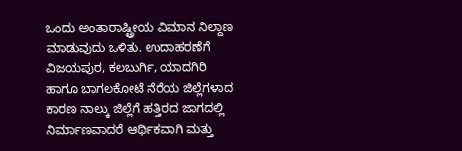ಒಂದು ಅಂತಾರಾಷ್ಟ್ರೀಯ ವಿಮಾನ ನಿಲ್ದಾಣ ಮಾಡುವುದು ಒಳಿತು. ಉದಾಹರಣೆಗೆ ವಿಜಯಪುರ, ಕಲಬುರ್ಗಿ, ಯಾದಗಿರಿ ಹಾಗೂ ಬಾಗಲಕೋಟೆ ನೆರೆಯ ಜಿಲ್ಲೆಗಳಾದ ಕಾರಣ ನಾಲ್ಕು ಜಿಲ್ಲೆಗೆ ಹತ್ತಿರದ ಜಾಗದಲ್ಲಿ ನಿರ್ಮಾಣವಾದರೆ ಆರ್ಥಿಕವಾಗಿ ಮತ್ತು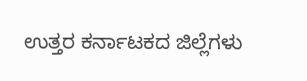ಉತ್ತರ ಕರ್ನಾಟಕದ ಜಿಲ್ಲೆಗಳು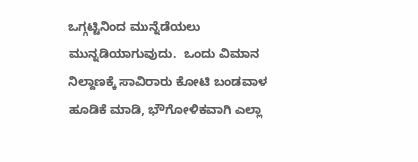ಒಗ್ಗಟ್ಟಿನಿಂದ ಮುನ್ನೆಡೆಯಲು ಮುನ್ನಡಿಯಾಗುವುದು.  ಒಂದು ವಿಮಾನ ನಿಲ್ದಾಣಕ್ಕೆ ಸಾವಿರಾರು ಕೋಟಿ ಬಂಡವಾಳ ಹೂಡಿಕೆ ಮಾಡಿ, ಭೌಗೋಳಿಕವಾಗಿ ಎಲ್ಲಾ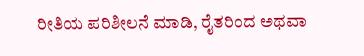ರೀತಿಯ ಪರಿಶೀಲನೆ ಮಾಡಿ, ರೈತರಿಂದ ಅಥವಾ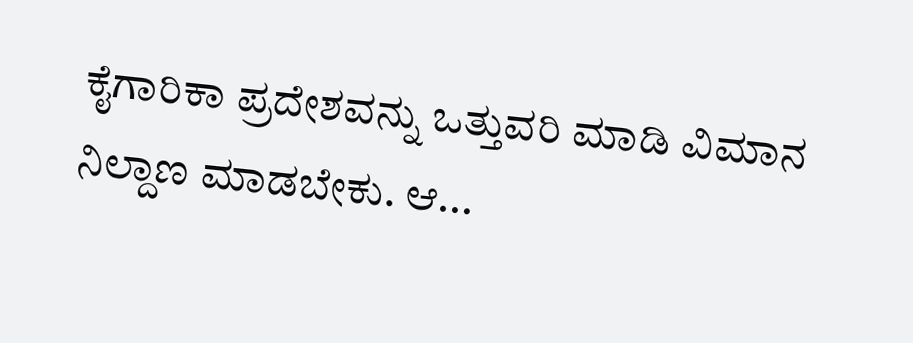ಕೈಗಾರಿಕಾ ಪ್ರದೇಶವನ್ನು ಒತ್ತುವರಿ ಮಾಡಿ ವಿಮಾನ ನಿಲ್ದಾಣ ಮಾಡಬೇಕು. ಆ...